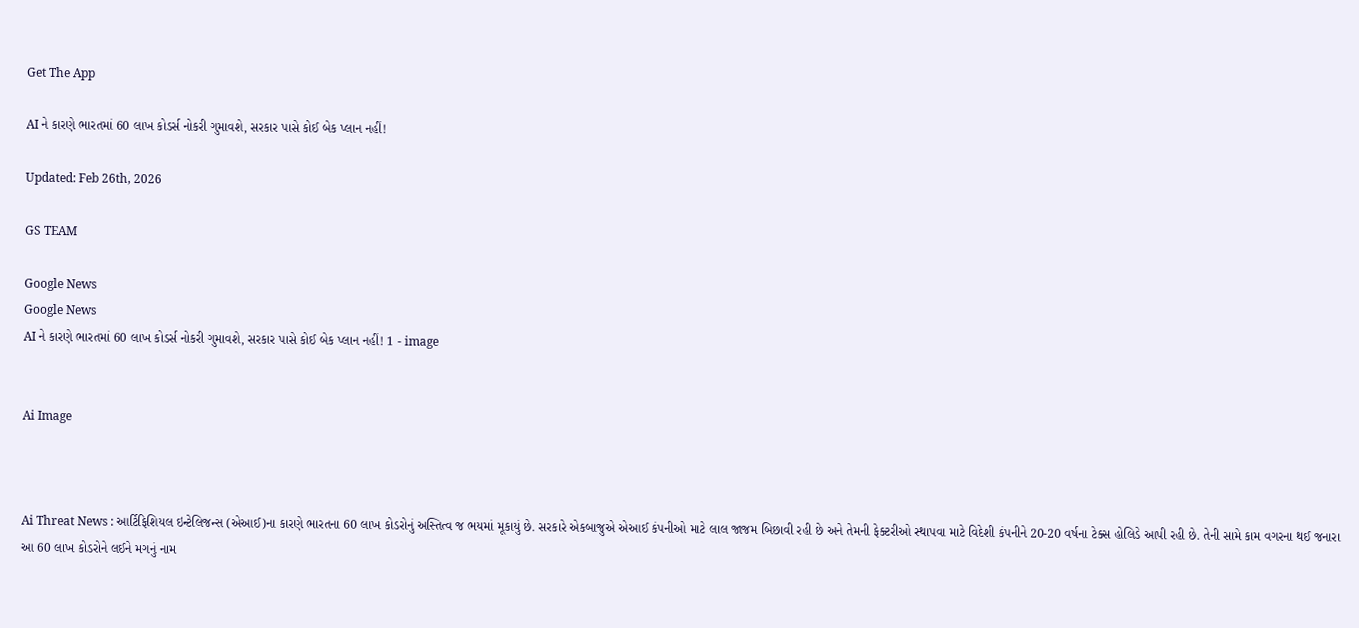Get The App

AI ને કારણે ભારતમાં 60 લાખ કોડર્સ નોકરી ગુમાવશે, સરકાર પાસે કોઈ બેક પ્લાન નહીં!

Updated: Feb 26th, 2026

GS TEAM

Google News
Google News
AI ને કારણે ભારતમાં 60 લાખ કોડર્સ નોકરી ગુમાવશે, સરકાર પાસે કોઈ બેક પ્લાન નહીં! 1 - image


Ai Image



Ai Threat News : આર્ટિફિશિયલ ઇન્ટેલિજન્સ (એઆઈ)ના કારણે ભારતના 60 લાખ કોડરોનું અસ્તિત્વ જ ભયમાં મૂકાયું છે. સરકારે એકબાજુએ એઆઈ કંપનીઓ માટે લાલ જાજમ બિછાવી રહી છે અને તેમની ફેક્ટરીઓ સ્થાપવા માટે વિદેશી કંપનીને 20-20 વર્ષના ટેક્સ હોલિડે આપી રહી છે. તેની સામે કામ વગરના થઈ જનારા આ 60 લાખ કોડરોને લઈને મગનું નામ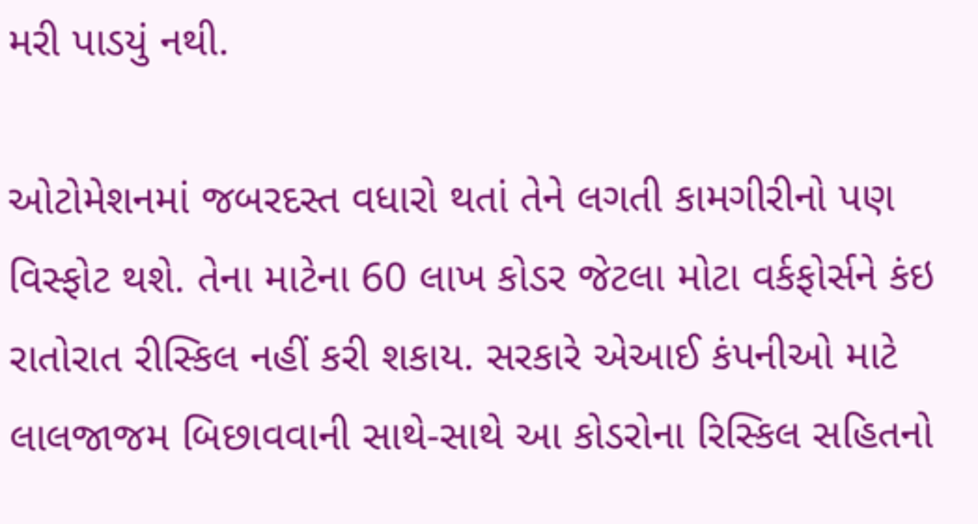મરી પાડયું નથી.

ઓટોમેશનમાં જબરદસ્ત વધારો થતાં તેને લગતી કામગીરીનો પણ વિસ્ફોટ થશે. તેના માટેના 60 લાખ કોડર જેટલા મોટા વર્કફોર્સને કંઇ રાતોરાત રીસ્કિલ નહીં કરી શકાય. સરકારે એઆઈ કંપનીઓ માટે લાલજાજમ બિછાવવાની સાથે-સાથે આ કોડરોના રિસ્કિલ સહિતનો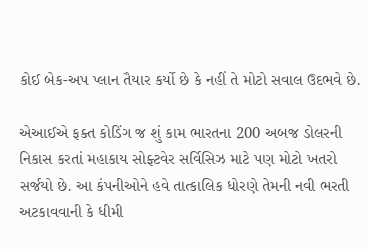કોઈ બેક-અપ પ્લાન તૈયાર કર્યો છે કે નહીં તે મોટો સવાલ ઉદભવે છે.

એઆઈએ ફક્ત કોડિંગ જ શું કામ ભારતના 200 અબજ ડોલરની નિકાસ કરતાં મહાકાય સોફ્ટવેર સર્વિસિઝ માટે પણ મોટો ખતરો સર્જયો છે. આ કંપનીઓને હવે તાત્કાલિક ધોરણે તેમની નવી ભરતી અટકાવવાની કે ધીમી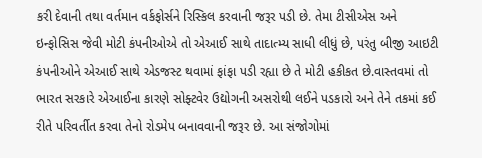કરી દેવાની તથા વર્તમાન વર્કફોર્સને રિસ્કિલ કરવાની જરૂર પડી છે. તેમા ટીસીએસ અને ઇન્ફોસિસ જેવી મોટી કંપનીઓએ તો એઆઈ સાથે તાદાત્મ્ય સાધી લીધું છે, પરંતુ બીજી આઇટી કંપનીઓને એઆઈ સાથે એડજસ્ટ થવામાં ફાંફા પડી રહ્યા છે તે મોટી હકીકત છે.વાસ્તવમાં તો ભારત સરકારે એઆઈના કારણે સોફ્ટવેર ઉદ્યોગની અસરોથી લઈને પડકારો અને તેને તકમાં કઈ રીતે પરિવર્તીત કરવા તેનો રોડમેપ બનાવવાની જરૂર છે. આ સંજોગોમાં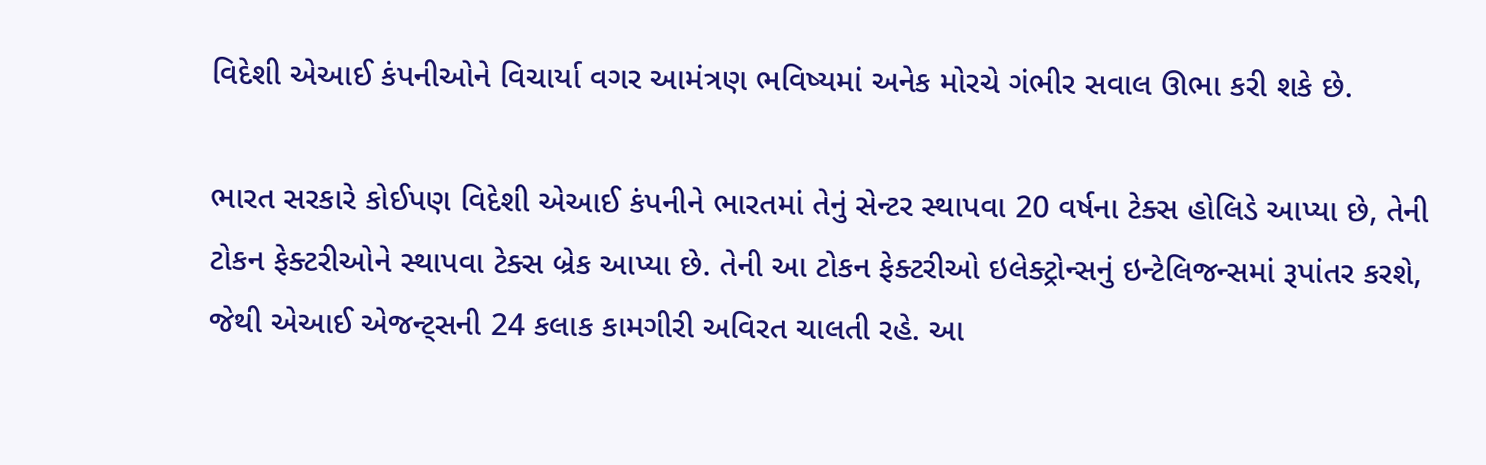વિદેશી એઆઈ કંપનીઓને વિચાર્યા વગર આમંત્રણ ભવિષ્યમાં અનેક મોરચે ગંભીર સવાલ ઊભા કરી શકે છે.

ભારત સરકારે કોઈપણ વિદેશી એઆઈ કંપનીને ભારતમાં તેનું સેન્ટર સ્થાપવા 20 વર્ષના ટેક્સ હોલિડે આપ્યા છે, તેની ટોકન ફેક્ટરીઓને સ્થાપવા ટેક્સ બ્રેક આપ્યા છે. તેની આ ટોકન ફેક્ટરીઓ ઇલેક્ટ્રોન્સનું ઇન્ટેલિજન્સમાં રૂપાંતર કરશે, જેથી એઆઈ એજન્ટ્સની 24 કલાક કામગીરી અવિરત ચાલતી રહે. આ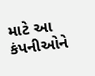માટે આ કંપનીઓને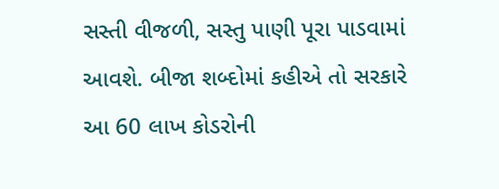સસ્તી વીજળી, સસ્તુ પાણી પૂરા પાડવામાં આવશે. બીજા શબ્દોમાં કહીએ તો સરકારે આ 60 લાખ કોડરોની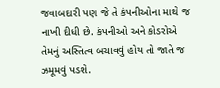જવાબદારી પણ જે તે કંપનીઓના માથે જ નાખી દીધી છે. કંપનીઓ અને કોડરોએ તેમનું અસ્તિત્વ બચાવવું હોય તો જાતે જ ઝમૂમવું પડશે.